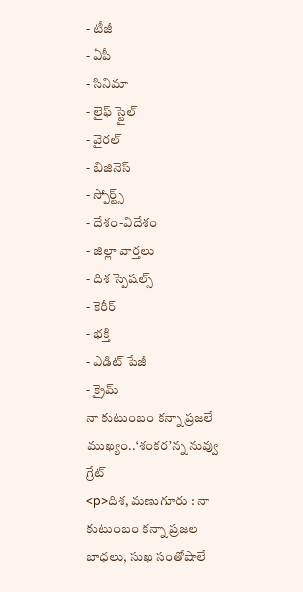- టీజీ
- ఏపీ
- సినిమా
- లైఫ్ స్టైల్
- వైరల్
- బిజినెస్
- స్పోర్ట్స్
- దేశం-విదేశం
- జిల్లా వార్తలు
- దిశ స్పెషల్స్
- కెరీర్
- భక్తి
- ఎడిట్ పేజీ
- క్రైమ్
నా కుటుంబం కన్నా ప్రజలే ముఖ్యం..‘శంకర’న్న నువ్వు గ్రేట్
<p>దిశ, మణుగూరు : నా కుటుంబం కన్నా ప్రజల బాధలు, సుఖ సంతోషాలే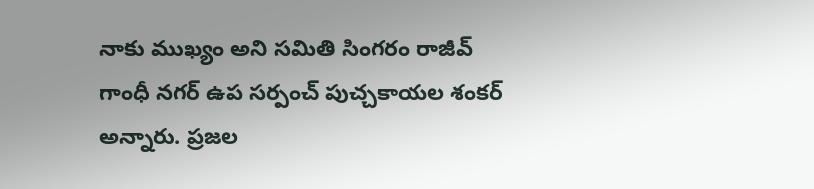నాకు ముఖ్యం అని సమితి సింగరం రాజీవ్ గాంధీ నగర్ ఉప సర్పంచ్ పుచ్చకాయల శంకర్ అన్నారు. ప్రజల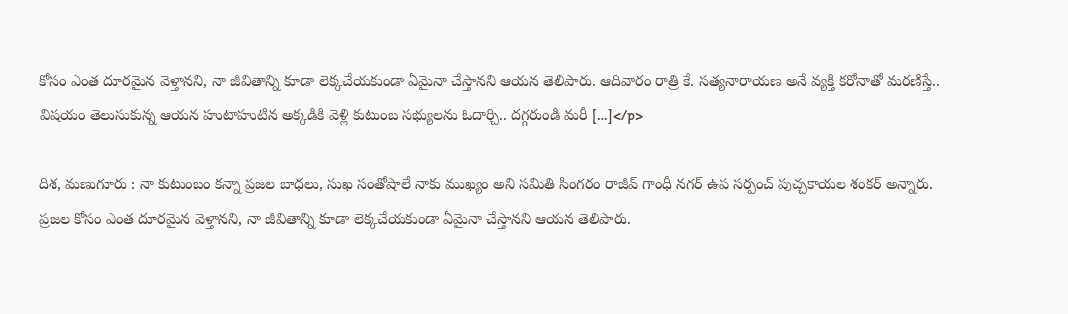కోసం ఎంత దూరమైన వెళ్తానని, నా జీవితాన్ని కూడా లెక్కచేయకుండా ఏమైనా చేస్తానని ఆయన తెలిపారు. ఆదివారం రాత్రి కే. సత్యనారాయణ అనే వ్యక్తి కరోనాతో మరణిస్తే.. విషయం తెలుసుకున్న ఆయన హుటాహుటిన అక్కడికి వెళ్లి కుటుంబ సభ్యులను ఓదార్చి.. దగ్గరుండి మరీ […]</p>

దిశ, మణుగూరు : నా కుటుంబం కన్నా ప్రజల బాధలు, సుఖ సంతోషాలే నాకు ముఖ్యం అని సమితి సింగరం రాజీవ్ గాంధీ నగర్ ఉప సర్పంచ్ పుచ్చకాయల శంకర్ అన్నారు. ప్రజల కోసం ఎంత దూరమైన వెళ్తానని, నా జీవితాన్ని కూడా లెక్కచేయకుండా ఏమైనా చేస్తానని ఆయన తెలిపారు.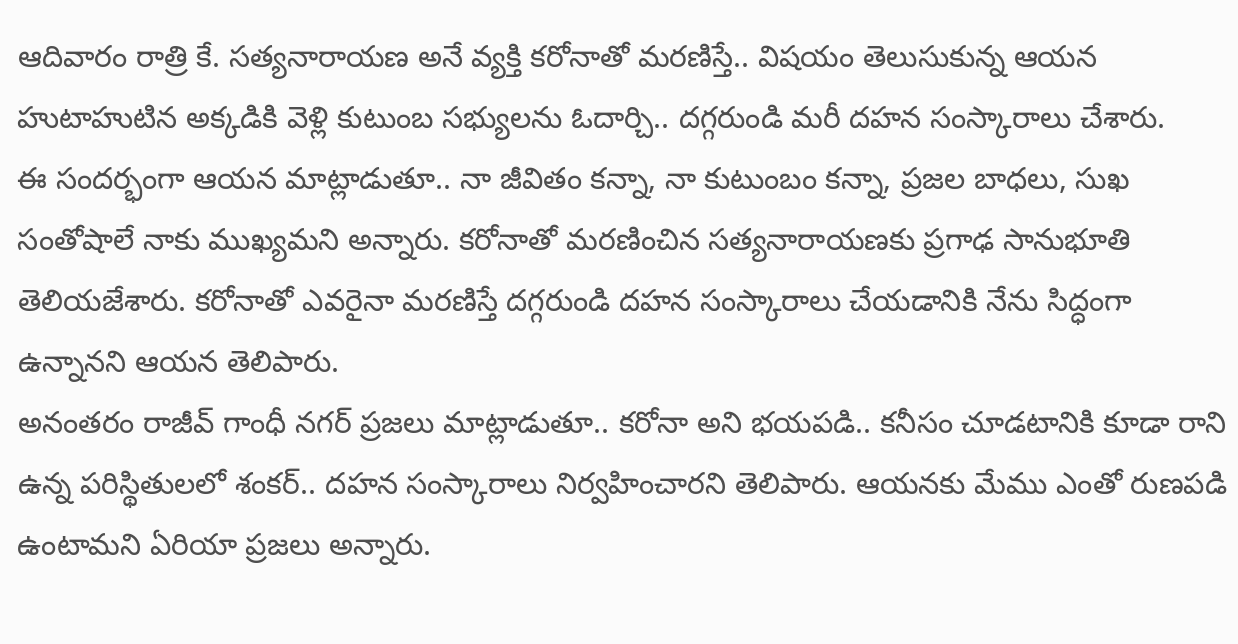ఆదివారం రాత్రి కే. సత్యనారాయణ అనే వ్యక్తి కరోనాతో మరణిస్తే.. విషయం తెలుసుకున్న ఆయన హుటాహుటిన అక్కడికి వెళ్లి కుటుంబ సభ్యులను ఓదార్చి.. దగ్గరుండి మరీ దహన సంస్కారాలు చేశారు.
ఈ సందర్భంగా ఆయన మాట్లాడుతూ.. నా జీవితం కన్నా, నా కుటుంబం కన్నా, ప్రజల బాధలు, సుఖ సంతోషాలే నాకు ముఖ్యమని అన్నారు. కరోనాతో మరణించిన సత్యనారాయణకు ప్రగాఢ సానుభూతి తెలియజేశారు. కరోనాతో ఎవరైనా మరణిస్తే దగ్గరుండి దహన సంస్కారాలు చేయడానికి నేను సిద్ధంగా ఉన్నానని ఆయన తెలిపారు.
అనంతరం రాజీవ్ గాంధీ నగర్ ప్రజలు మాట్లాడుతూ.. కరోనా అని భయపడి.. కనీసం చూడటానికి కూడా రాని ఉన్న పరిస్థితులలో శంకర్.. దహన సంస్కారాలు నిర్వహించారని తెలిపారు. ఆయనకు మేము ఎంతో రుణపడి ఉంటామని ఏరియా ప్రజలు అన్నారు.